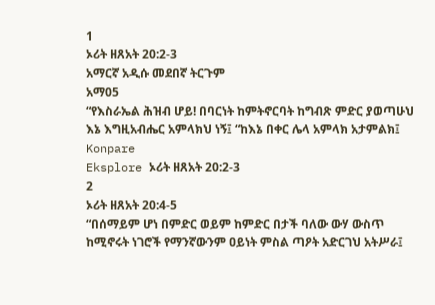1
ኦሪት ዘጸአት 20:2-3
አማርኛ አዲሱ መደበኛ ትርጉም
አማ05
“የእስራኤል ሕዝብ ሆይ! በባርነት ከምትኖርባት ከግብጽ ምድር ያወጣሁህ እኔ እግዚአብሔር አምላክህ ነኝ፤ “ከእኔ በቀር ሌላ አምላክ አታምልክ፤
Konpare
Eksplore ኦሪት ዘጸአት 20:2-3
2
ኦሪት ዘጸአት 20:4-5
“በሰማይም ሆነ በምድር ወይም ከምድር በታች ባለው ውሃ ውስጥ ከሚኖሩት ነገሮች የማንኛውንም ዐይነት ምስል ጣዖት አድርገህ አትሥራ፤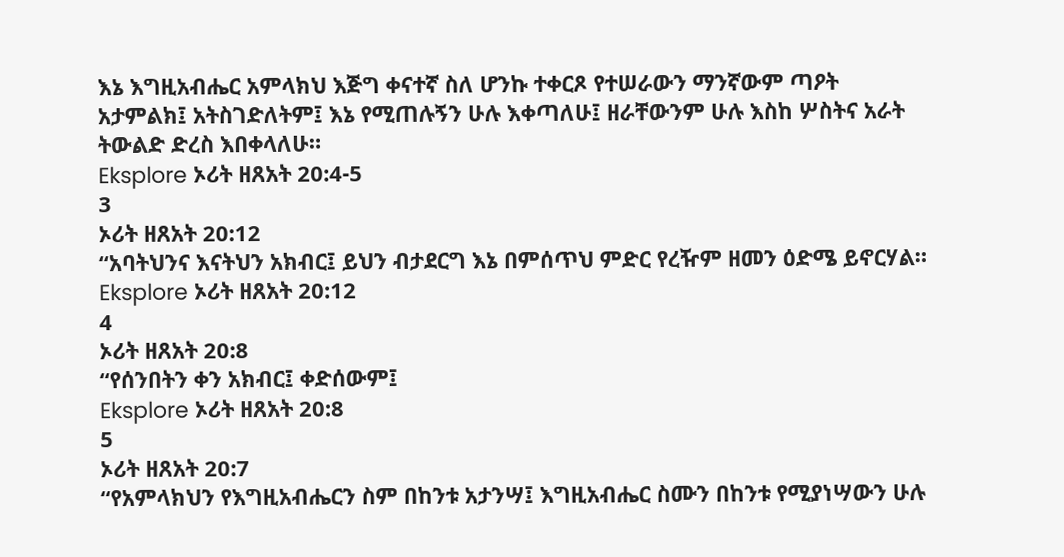እኔ እግዚአብሔር አምላክህ እጅግ ቀናተኛ ስለ ሆንኩ ተቀርጾ የተሠራውን ማንኛውም ጣዖት አታምልክ፤ አትስገድለትም፤ እኔ የሚጠሉኝን ሁሉ እቀጣለሁ፤ ዘራቸውንም ሁሉ እስከ ሦስትና አራት ትውልድ ድረስ እበቀላለሁ።
Eksplore ኦሪት ዘጸአት 20:4-5
3
ኦሪት ዘጸአት 20:12
“አባትህንና እናትህን አክብር፤ ይህን ብታደርግ እኔ በምሰጥህ ምድር የረዥም ዘመን ዕድሜ ይኖርሃል።
Eksplore ኦሪት ዘጸአት 20:12
4
ኦሪት ዘጸአት 20:8
“የሰንበትን ቀን አክብር፤ ቀድሰውም፤
Eksplore ኦሪት ዘጸአት 20:8
5
ኦሪት ዘጸአት 20:7
“የአምላክህን የእግዚአብሔርን ስም በከንቱ አታንሣ፤ እግዚአብሔር ስሙን በከንቱ የሚያነሣውን ሁሉ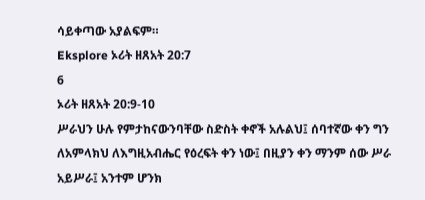ሳይቀጣው አያልፍም።
Eksplore ኦሪት ዘጸአት 20:7
6
ኦሪት ዘጸአት 20:9-10
ሥራህን ሁሉ የምታከናውንባቸው ስድስት ቀኖች አሉልህ፤ ሰባተኛው ቀን ግን ለአምላክህ ለእግዚአብሔር የዕረፍት ቀን ነው፤ በዚያን ቀን ማንም ሰው ሥራ አይሥራ፤ አንተም ሆንክ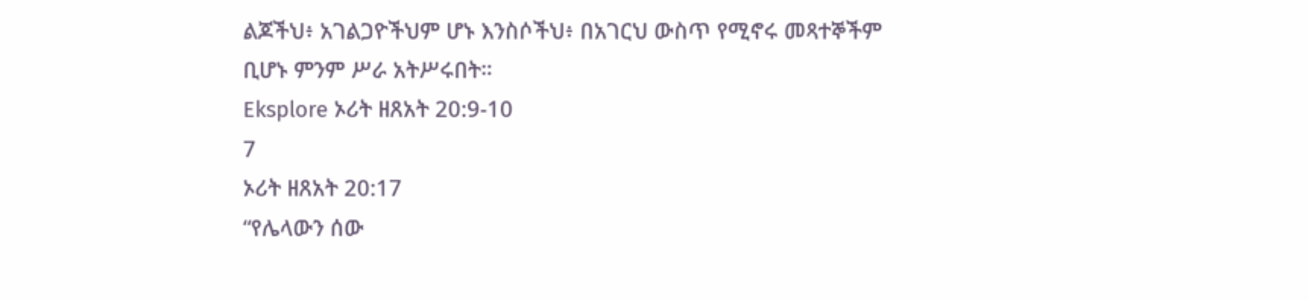ልጆችህ፥ አገልጋዮችህም ሆኑ እንስሶችህ፥ በአገርህ ውስጥ የሚኖሩ መጻተኞችም ቢሆኑ ምንም ሥራ አትሥሩበት።
Eksplore ኦሪት ዘጸአት 20:9-10
7
ኦሪት ዘጸአት 20:17
“የሌላውን ሰው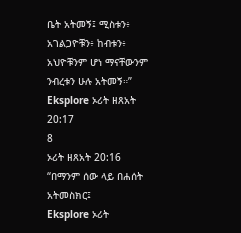ቤት አትመኝ፤ ሚስቱን፥ አገልጋዮቹን፥ ከብቱን፥ አህዮቹንም ሆነ ማናቸውንም ንብረቱን ሁሉ አትመኝ።”
Eksplore ኦሪት ዘጸአት 20:17
8
ኦሪት ዘጸአት 20:16
“በማንም ሰው ላይ በሐሰት አትመስክር፤
Eksplore ኦሪት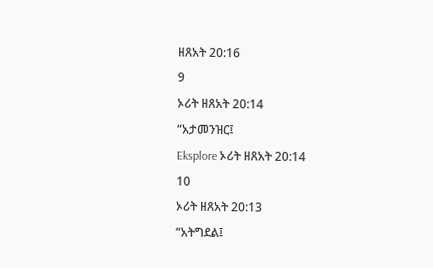ዘጸአት 20:16
9
ኦሪት ዘጸአት 20:14
“አታመንዝር፤
Eksplore ኦሪት ዘጸአት 20:14
10
ኦሪት ዘጸአት 20:13
“አትግደል፤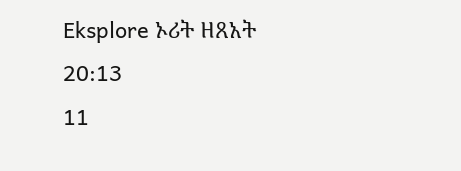Eksplore ኦሪት ዘጸአት 20:13
11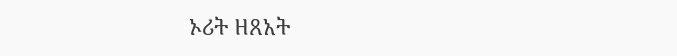ኦሪት ዘጸአት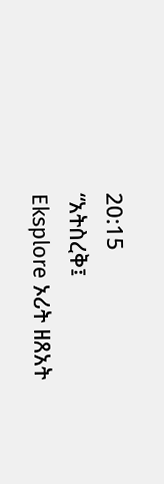20:15
“አትስረቅ፤
Eksplore ኦሪት ዘጸአት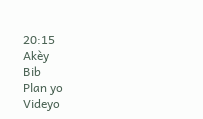20:15
Akèy
Bib
Plan yo
Videyo